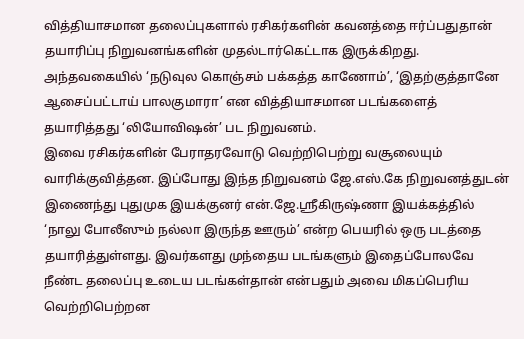வித்தியாசமான தலைப்புகளால் ரசிகர்களின் கவனத்தை ஈர்ப்பதுதான் தயாரிப்பு நிறுவனங்களின் முதல்டார்கெட்டாக இருக்கிறது. அந்தவகையில் ‘நடுவுல கொஞ்சம் பக்கத்த காணோம்’, ‘இதற்குத்தானே ஆசைப்பட்டாய் பாலகுமாரா’ என வித்தியாசமான படங்களைத் தயாரித்தது ‘லியோவிஷன்’ பட நிறுவனம்.
இவை ரசிகர்களின் பேராதரவோடு வெற்றிபெற்று வசூலையும் வாரிக்குவித்தன. இப்போது இந்த நிறுவனம் ஜே.எஸ்.கே நிறுவனத்துடன் இணைந்து புதுமுக இயக்குனர் என்.ஜே.ஸ்ரீகிருஷ்ணா இயக்கத்தில் ‘நாலு போலீஸும் நல்லா இருந்த ஊரும்’ என்ற பெயரில் ஒரு படத்தை தயாரித்துள்ளது. இவர்களது முந்தைய படங்களும் இதைப்போலவே நீண்ட தலைப்பு உடைய படங்கள்தான் என்பதும் அவை மிகப்பெரிய வெற்றிபெற்றன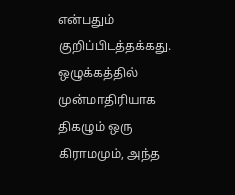என்பதும் குறிப்பிடத்தக்கது.
ஒழுக்கத்தில் முன்மாதிரியாக திகழும் ஒரு கிராமமும், அந்த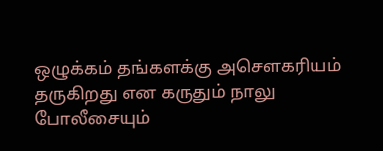ஒழுக்கம் தங்களக்கு அசௌகரியம் தருகிறது என கருதும் நாலு போலீசையும்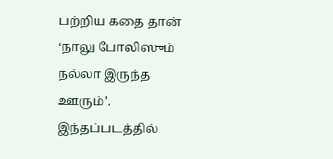பற்றிய கதை தான் ‘நாலு போலிஸும் நல்லா இருந்த ஊரும்’. இந்தப்படத்தில்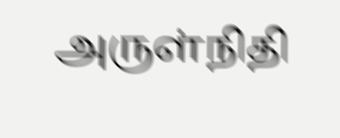அருள்நிதி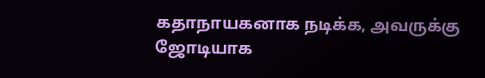கதாநாயகனாக நடிக்க, அவருக்கு ஜோடியாக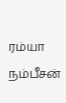ரம்யா நம்பீசன்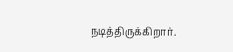நடித்திருக்கிறார்.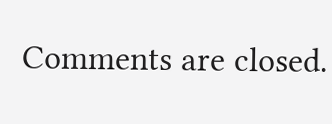Comments are closed.